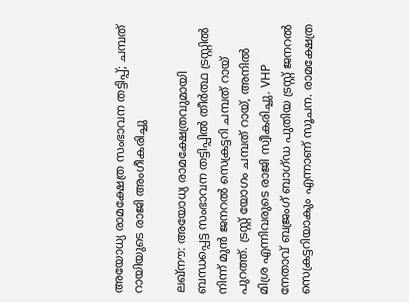അയോധ്യ രാമക്ഷേത്ര സംഭാവന തട്ടിപ്പ്; ചമ്പത് റായിയുടെ രാജി അംഗീകരിച്ചു

ലഖ്‌നൗ: അയോധ്യ രാമക്ഷേത്രവുമായി ബന്ധപ്പെട്ട സംഭാവന തട്ടിപ്പിൽ തീർത്ഥ ട്രസ്റ്റിൽ നിന്ന് മുൻ ജനറൽ സെക്രട്ടറി ചമ്പത് റായ് പുറത്ത്. ട്രസ്റ്റ് യോഗം ചമ്പത് റായ്, അനിൽ മിശ്ര എന്നിവരുടെ രാജി സ്വീകരിച്ചു. VHP നേതാവ് ബജ്രംഗ് ബാഗ്ഡ പുതിയ ട്രസ്റ്റ് ജനറൽ സെക്രട്ടറിയാകും എന്നാണ് സൂചന. രാമക്ഷേത്ര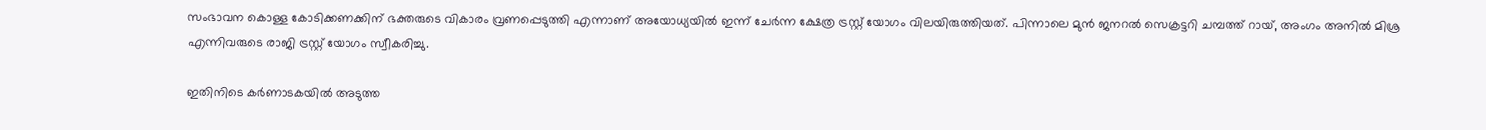സംഭാവന കൊള്ള കോടിക്കണക്കിന് ഭക്തരുടെ വികാരം വ്രണപ്പെടുത്തി എന്നാണ് അയോധ്യയിൽ ഇന്ന് ചേർന്ന ക്ഷേത്ര ട്രസ്റ്റ് യോഗം വിലയിരുത്തിയത്. പിന്നാലെ മുൻ ജനറൽ സെക്രട്ടറി ചമ്പത്ത് റായ്, അംഗം അനിൽ മിശ്ര എന്നിവരുടെ രാജി ട്രസ്റ്റ് യോഗം സ്വീകരിച്ചു.

ഇതിനിടെ കർണാടകയിൽ അടുത്ത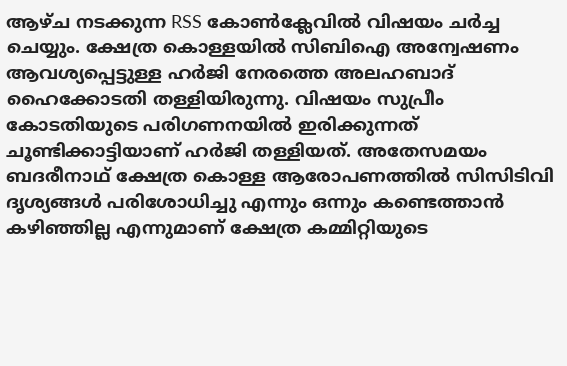ആഴ്ച നടക്കുന്ന RSS കോൺക്ലേവിൽ വിഷയം ചർച്ച ചെയ്യും. ക്ഷേത്ര കൊള്ളയിൽ സിബിഐ അന്വേഷണം ആവശ്യപ്പെട്ടുള്ള ഹർജി നേരത്തെ അലഹബാദ് ഹൈക്കോടതി തള്ളിയിരുന്നു. വിഷയം സുപ്രീം കോടതിയുടെ പരിഗണനയിൽ ഇരിക്കുന്നത് ചൂണ്ടിക്കാട്ടിയാണ് ഹർജി തള്ളിയത്. അതേസമയം ബദരീനാഥ് ക്ഷേത്ര കൊള്ള ആരോപണത്തിൽ സിസിടിവി ദൃശ്യങ്ങൾ പരിശോധിച്ചു എന്നും ഒന്നും കണ്ടെത്താൻ കഴിഞ്ഞില്ല എന്നുമാണ് ക്ഷേത്ര കമ്മിറ്റിയുടെ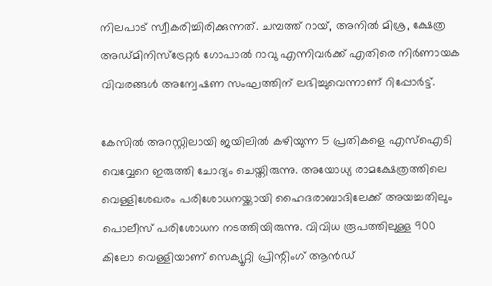നിലപാട് സ്വീകരിച്ചിരിക്കുന്നത്. ചമ്പത്ത് റായ്, അനിൽ മിശ്ര, ക്ഷേത്ര അഡ്മിനിസ്ട്രേറ്റർ ഗോപാൽ റാവു എന്നിവർക്ക് എതിരെ നിർണായക വിവരങ്ങൾ അന്വേഷണ സംഘത്തിന് ലഭിച്ചുവെന്നാണ് റിപ്പോർട്ട്.

കേസിൽ അറസ്റ്റിലായി ജയിലിൽ കഴിയുന്ന 5 പ്രതികളെ എസ്ഐടി വെവ്വേറെ ഇരുത്തി ചോദ്യം ചെയ്തിരുന്നു. അയോധ്യ രാമക്ഷേത്രത്തിലെ വെള്ളിശേഖരം പരിശോധനയ്ക്കായി ഹൈദരാബാദിലേക്ക് അയച്ചതിലും പൊലീസ് പരിശോധന നടത്തിയിരുന്നു. വിവിധ രൂപത്തിലുള്ള 900 കിലോ വെള്ളിയാണ് സെക്യൂറ്റി പ്രിന്റിംഗ് ആന്‍ഡ്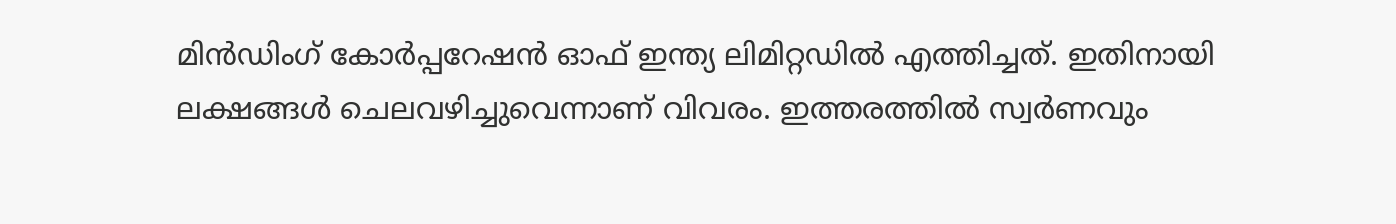മിന്‍ഡിംഗ് കോര്‍പ്പറേഷന്‍ ഓഫ് ഇന്ത്യ ലിമിറ്റഡില്‍ എത്തിച്ചത്. ഇതിനായി ലക്ഷങ്ങള്‍ ചെലവഴിച്ചുവെന്നാണ് വിവരം. ഇത്തരത്തില്‍ സ്വര്‍ണവും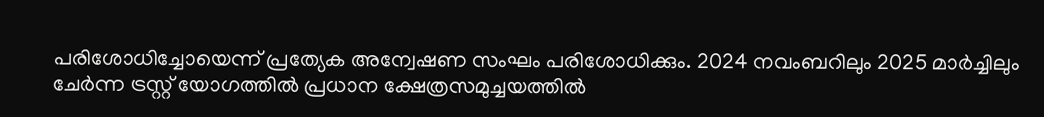പരിശോധിച്ചോയെന്ന് പ്രത്യേക അന്വേഷണ സംഘം പരിശോധിക്കും. 2024 നവംബറിലും 2025 മാര്‍ച്ചിലും ചേര്‍ന്ന ട്രസ്റ്റ് യോഗത്തില്‍ പ്രധാന ക്ഷേത്രസമുച്ചയത്തില്‍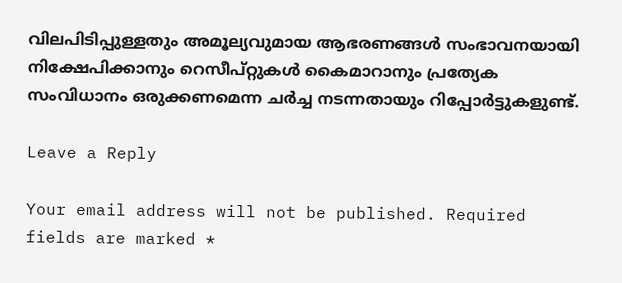വിലപിടിപ്പുള്ളതും അമൂല്യവുമായ ആഭരണങ്ങള്‍ സംഭാവനയായി നിക്ഷേപിക്കാനും റെസീപ്റ്റുകൾ കൈമാറാനും പ്രത്യേക സംവിധാനം ഒരുക്കണമെന്ന ചര്‍ച്ച നടന്നതായും റിപ്പോര്‍ട്ടുകളുണ്ട്.

Leave a Reply

Your email address will not be published. Required fields are marked *